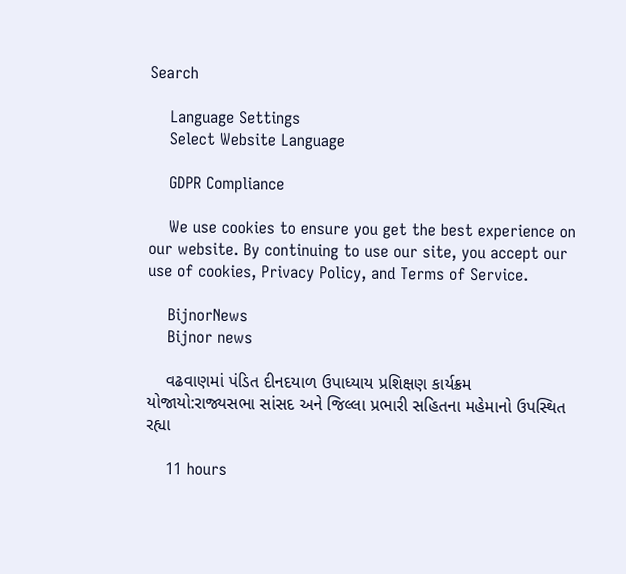Search

    Language Settings
    Select Website Language

    GDPR Compliance

    We use cookies to ensure you get the best experience on our website. By continuing to use our site, you accept our use of cookies, Privacy Policy, and Terms of Service.

    BijnorNews
    Bijnor news

    વઢવાણમાં પંડિત દીનદયાળ ઉપાધ્યાય પ્રશિક્ષણ કાર્યક્રમ યોજાયો:રાજ્યસભા સાંસદ અને જિલ્લા પ્રભારી સહિતના મહેમાનો ઉપસ્થિત રહ્યા

    11 hours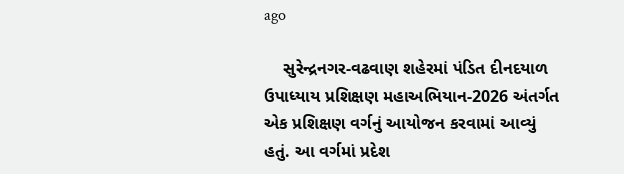ago

    સુરેન્દ્રનગર-વઢવાણ શહેરમાં પંડિત દીનદયાળ ઉપાધ્યાય પ્રશિક્ષણ મહાઅભિયાન-2026 અંતર્ગત એક પ્રશિક્ષણ વર્ગનું આયોજન કરવામાં આવ્યું હતું. આ વર્ગમાં પ્રદેશ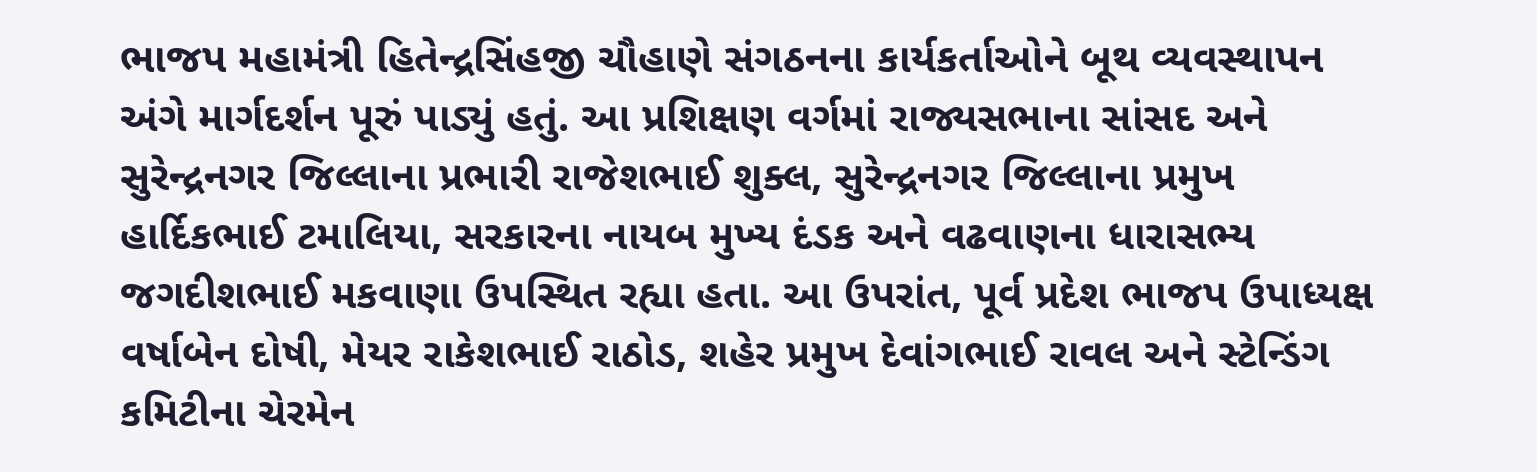ભાજપ મહામંત્રી હિતેન્દ્રસિંહજી ચૌહાણે સંગઠનના કાર્યકર્તાઓને બૂથ વ્યવસ્થાપન અંગે માર્ગદર્શન પૂરું પાડ્યું હતું. આ પ્રશિક્ષણ વર્ગમાં રાજ્યસભાના સાંસદ અને સુરેન્દ્રનગર જિલ્લાના પ્રભારી રાજેશભાઈ શુક્લ, સુરેન્દ્રનગર જિલ્લાના પ્રમુખ હાર્દિકભાઈ ટમાલિયા, સરકારના નાયબ મુખ્ય દંડક અને વઢવાણના ધારાસભ્ય જગદીશભાઈ મકવાણા ઉપસ્થિત રહ્યા હતા. આ ઉપરાંત, પૂર્વ પ્રદેશ ભાજપ ઉપાધ્યક્ષ વર્ષાબેન દોષી, મેયર રાકેશભાઈ રાઠોડ, શહેર પ્રમુખ દેવાંગભાઈ રાવલ અને સ્ટેન્ડિંગ કમિટીના ચેરમેન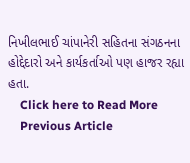નિખીલભાઈ ચાંપાનેરી સહિતના સંગઠનના હોદ્દેદારો અને કાર્યકર્તાઓ પણ હાજર રહ્યા હતા.
    Click here to Read More
    Previous Article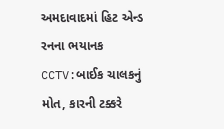અમદાવાદમાં હિટ એન્ડ રનના ભયાનક CCTV:બાઈક ચાલકનું મોત, કારની ટક્કરે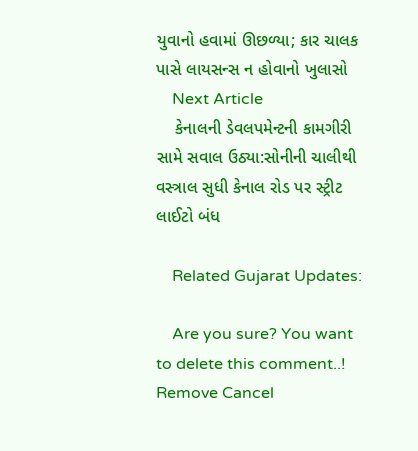યુવાનો હવામાં ઊછળ્યા; કાર ચાલક પાસે લાયસન્સ ન હોવાનો ખુલાસો
    Next Article
    કેનાલની ડેવલપમેન્ટની કામગીરી સામે સવાલ ઉઠ્યા:સોનીની ચાલીથી વસ્ત્રાલ સુધી કેનાલ રોડ પર સ્ટ્રીટ લાઈટો બંધ

    Related Gujarat Updates:

    Are you sure? You want to delete this comment..! Remove Cancel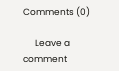Comments (0)

      Leave a comment